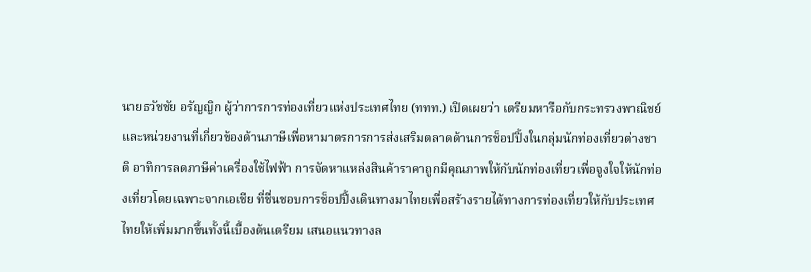นายธวัชชัย อรัญญิก ผู้ว่าการการท่องเที่ยวแห่งประเทศไทย (ททท.) เปิดเผยว่า เตรียมหารือกับกระทรวงพาณิชย์และหน่วยงานที่เกี่ยวข้องด้านภาษีเพื่อหามาตรการการส่งเสริมตลาดด้านการช็อปปิ้งในกลุ่มนักท่องเที่ยวต่างชาติ อาทิการลดภาษีค่าเครื่องใช้ไฟฟ้า การจัดหาแหล่งสินค้าราคาถูกมีคุณภาพให้กับนักท่องเที่ยวเพื่อจูงใจให้นักท่องเที่ยวโดยเฉพาะจากเอเชีย ที่ชื่นชอบการช็อปปิ้งเดินทางมาไทยเพื่อสร้างรายได้ทางการท่องเที่ยวให้กับประเทศไทยให้เพิ่มมากขึ้นทั้งนี้เบื้องต้นเตรียม เสนอแนวทางล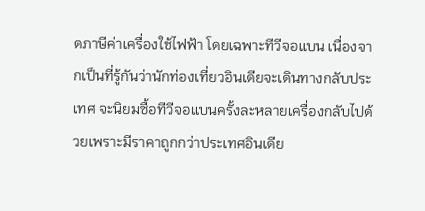ดภาษีค่าเครื่องใช้ไฟฟ้า โดยเฉพาะทีวีจอแบน เนื่องจากเป็นที่รู้กันว่านักท่องเที่ยวอินเดียจะเดินทางกลับประเทศ จะนิยมซื้อทีวีจอแบนครั้งละหลายเครื่องกลับไปด้วยเพราะมีราคาถูกกว่าประเทศอินเดีย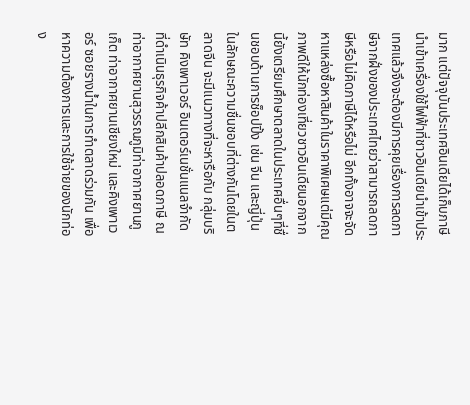มาก แต่ปัจจุบันประเทศอินเดียได้เก็บภาษีนำเข้าเครื่องใช้ไฟฟ้าที่ชาวอินเดียนำเข้าประเทศแล้วจึงจะต้องมีการคุยเรื่องการลดภาษีจากฝั่งของประเทศไทยว่าสามารถลดภาษีหรือไม่คิดภาษีได้หรือไม่ อีกทั้งอาจจะจัดหาแหล่งซื้อหาสินค้าในราคาพิเศษแต่มีคุณภาพดีให้นักท่องเที่ยวชาวอินเดียนอกจากนี้ยังเตรียมศึกษาตลาดในประเทศอื่นๆที่ชื่นชอบด้านการช็อปปิ้ง เช่น จีน และญี่ปุ่น ในลักษณะความชื่นชอบที่ต่างกันโดยในตลาดจีน จะมีแนวทางที่จะหารือกับ กลุ่มบริษัท คิงเพาเวอร์ อินเตอร์เนชั่นแนลจำกัด ที่ดำเนินธุรกิจค้าปลีกสินค้าปลอดภาษี ณ ท่าอากาศยานสุวรรณภูมิท่าอากาศยานภูเก็ต ท่าอากาศยานเชียงใหม่ และคิงเพาเวอร์ ซอยรางน้ำในการทำตลาดร่วมกัน เพื่อหาความต้องการและการใช้จ่ายของนักท่อง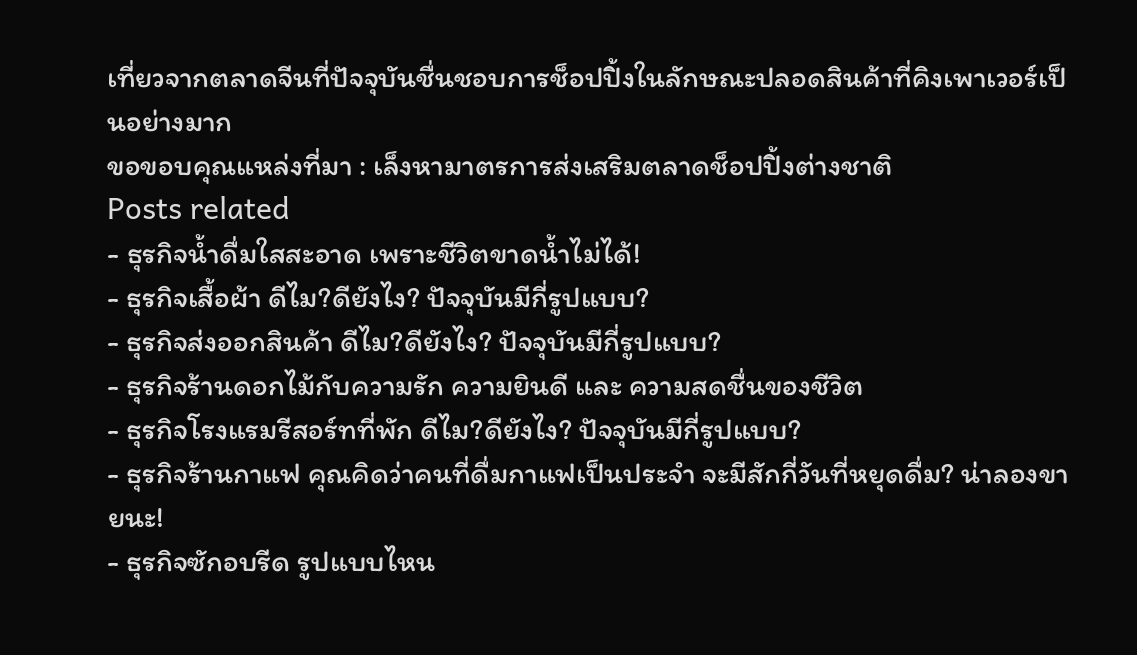เที่ยวจากตลาดจีนที่ปัจจุบันชื่นชอบการช็อปปิ้งในลักษณะปลอดสินค้าที่คิงเพาเวอร์เป็นอย่างมาก
ขอขอบคุณแหล่งที่มา : เล็งหามาตรการส่งเสริมตลาดช็อปปิ้งต่างชาติ
Posts related
- ธุรกิจน้ำดื่มใสสะอาด เพราะชีวิตขาดน้ำไม่ได้!
- ธุรกิจเสื้อผ้า ดีไม?ดียังไง? ปัจจุบันมีกี่รูปแบบ?
- ธุรกิจส่งออกสินค้า ดีไม?ดียังไง? ปัจจุบันมีกี่รูปแบบ?
- ธุรกิจร้านดอกไม้กับความรัก ความยินดี และ ความสดชื่นของชีวิต
- ธุรกิจโรงแรมรีสอร์ทที่พัก ดีไม?ดียังไง? ปัจจุบันมีกี่รูปแบบ?
- ธุรกิจร้านกาแฟ คุณคิดว่าคนที่ดื่มกาแฟเป็นประจำ จะมีสักกี่วันที่หยุดดื่ม? น่าลองขายนะ!
- ธุรกิจซักอบรีด รูปแบบไหน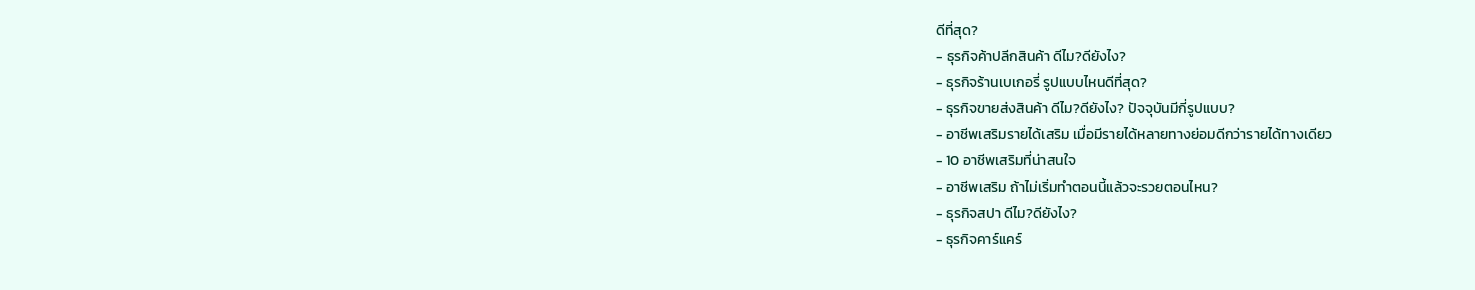ดีที่สุด?
- ธุรกิจค้าปลีกสินค้า ดีไม?ดียังไง?
- ธุรกิจร้านเบเกอรี่ รูปแบบไหนดีที่สุด?
- ธุรกิจขายส่งสินค้า ดีไม?ดียังไง? ปัจจุบันมีกี่รูปแบบ?
- อาชีพเสริมรายได้เสริม เมื่อมีรายได้หลายทางย่อมดีกว่ารายได้ทางเดียว
- 10 อาชีพเสริมที่น่าสนใจ
- อาชีพเสริม ถ้าไม่เริ่มทำตอนนี้แล้วจะรวยตอนไหน?
- ธุรกิจสปา ดีไม?ดียังไง?
- ธุรกิจคาร์แคร์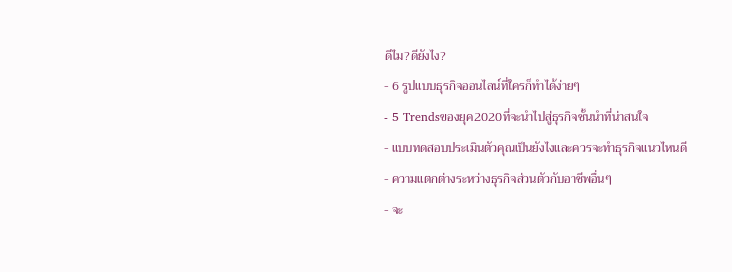ดีไม?ดียังไง?
- 6 รูปแบบธุรกิจออนไลน์ที่ใครก็ทำได้ง่ายๆ
- 5 Trendsของยุค2020ที่จะนำไปสู่ธุรกิจชั้นนำที่น่าสนใจ
- แบบทดสอบประเมินตัวคุณเป็นยังไงและควรจะทำธุรกิจแนวไหนดี
- ความแตกต่างระหว่างธุรกิจส่วนตัวกับอาชีพอื่นๆ
- จะ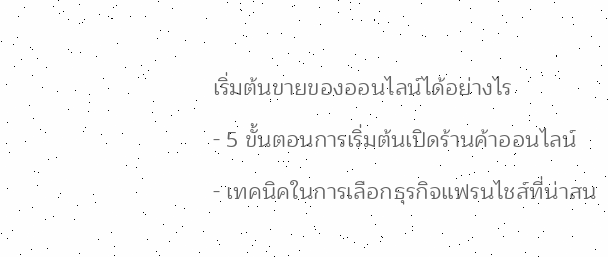เริ่มต้นขายของออนไลน์ได้อย่างไร
- 5 ขั้นตอนการเริ่มต้นเปิดร้านค้าออนไลน์
- เทคนิคในการเลือกธุรกิจแฟรนไชส์ที่น่าสน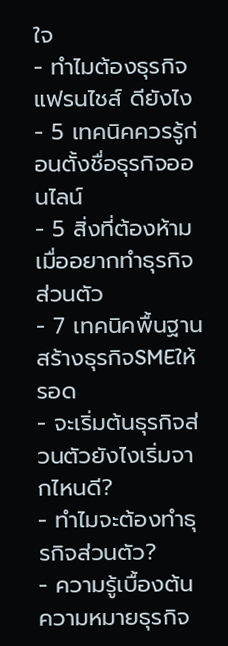ใจ
- ทำไมต้องธุรกิจแฟรนไชส์ ดียังไง
- 5 เทคนิคควรรู้ก่อนตั้งชื่อธุรกิจออนไลน์
- 5 สิ่งที่ต้องห้ามเมื่ออยากทำธุรกิจส่วนตัว
- 7 เทคนิคพื้นฐานสร้างธุรกิจSMEให้รอด
- จะเริ่มต้นธุรกิจส่วนตัวยังไงเริ่มจากไหนดี?
- ทำไมจะต้องทำธุรกิจส่วนตัว?
- ความรู้เบื้องต้นความหมายธุรกิจ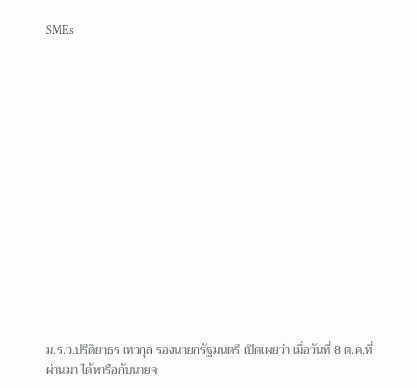SMEs















ม.ร.ว.ปรีดิยาธร เทวกุล รองนายกรัฐมนตรี เปิดเผยว่า เมื่อวันที่ 8 ต.ค.ที่ผ่านมา ได้หารือกับนายจ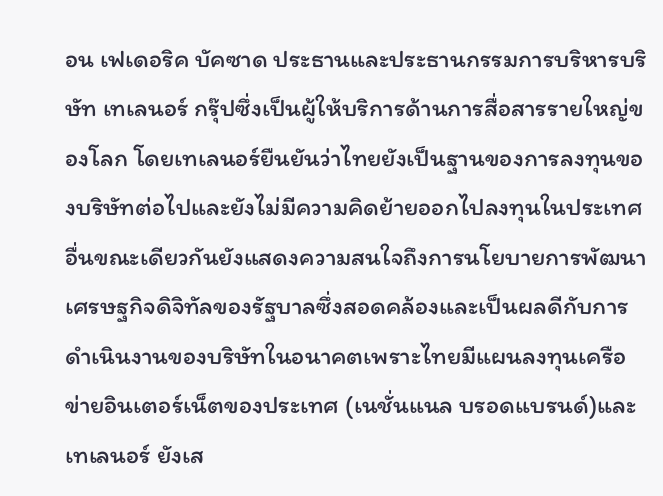อน เฟเดอริค บัคซาด ประธานและประธานกรรมการบริหารบริษัท เทเลนอร์ กรุ๊ปซึ่งเป็นผู้ให้บริการด้านการสื่อสารรายใหญ่ของโลก โดยเทเลนอร์ยืนยันว่าไทยยังเป็นฐานของการลงทุนของบริษัทต่อไปและยังไม่มีความคิดย้ายออกไปลงทุนในประเทศอื่นขณะเดียวกันยังแสดงความสนใจถึงการนโยบายการพัฒนาเศรษฐกิจดิจิทัลของรัฐบาลซึ่งสอดคล้องและเป็นผลดีกับการดำเนินงานของบริษัทในอนาคตเพราะไทยมีแผนลงทุนเครือข่ายอินเตอร์เน็ตของประเทศ (เนชั่นแนล บรอดแบรนด์)และเทเลนอร์ ยังเส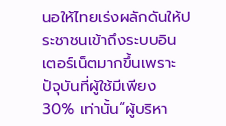นอให้ไทยเร่งผลักดันให้ประชาชนเข้าถึงระบบอินเตอร์เน็ตมากขึ้นเพราะปัจุบันที่ผู้ใช้มีเพียง 30% เท่านั้น“ผู้บริหา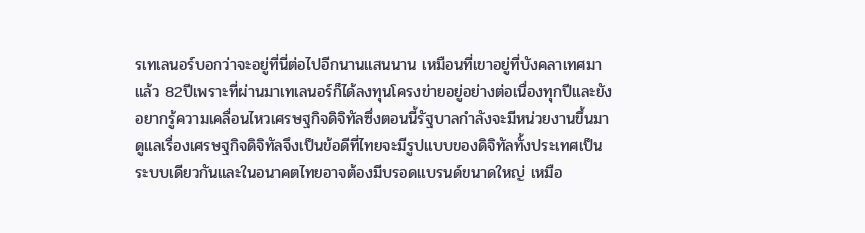รเทเลนอร์บอกว่าจะอยู่ที่นี่ต่อไปอีกนานแสนนาน เหมือนที่เขาอยู่ที่บังคลาเทศมาแล้ว 82ปีเพราะที่ผ่านมาเทเลนอร์ก็ได้ลงทุนโครงข่ายอยู่อย่างต่อเนื่องทุกปีและยังอยากรู้ความเคลื่อนไหวเศรษฐกิจดิจิทัลซึ่งตอนนี้รัฐบาลกำลังจะมีหน่วยงานขึ้นมาดูแลเรื่องเศรษฐกิจดิจิทัลจึงเป็นข้อดีที่ไทยจะมีรูปแบบของดิจิทัลทั้งประเทศเป็นระบบเดียวกันและในอนาคตไทยอาจต้องมีบรอดแบรนด์ขนาดใหญ่ เหมือ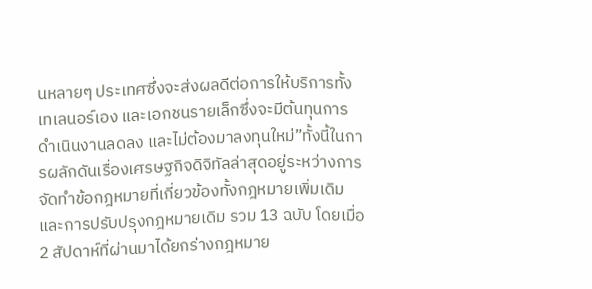นหลายๆ ประเทศซึ่งจะส่งผลดีต่อการให้บริการทั้งเทเลนอร์เอง และเอกชนรายเล็กซึ่งจะมีต้นทุนการดำเนินงานลดลง และไม่ต้องมาลงทุนใหม่”ทั้งนี้ในการผลักดันเรื่องเศรษฐกิจดิจิทัลล่าสุดอยู่ระหว่างการจัดทำข้อกฎหมายที่เกี่ยวข้องทั้งกฎหมายเพิ่มเดิมและการปรับปรุงกฎหมายเดิม รวม 13 ฉบับ โดยเมื่อ 2 สัปดาห์ที่ผ่านมาได้ยกร่างกฎหมาย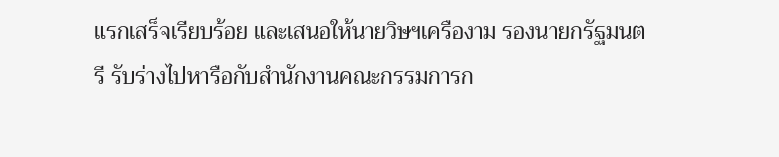แรกเสร็จเรียบร้อย และเสนอให้นายวิษฯเครืองาม รองนายกรัฐมนตรี รับร่างไปหารือกับสำนักงานคณะกรรมการก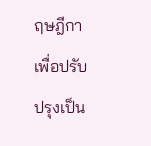ฤษฎีกาเพื่อปรับปรุงเป็น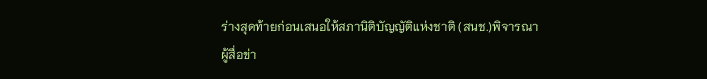ร่างสุดท้ายก่อนเสนอให้สภานิติบัญญัติแห่งชาติ (สนช.)พิจารณา
ผู้สื่อข่า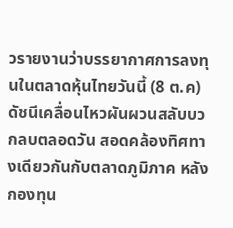วรายงานว่าบรรยากาศการลงทุนในตลาดหุ้นไทยวันนี้ (8 ต.ค) ดัชนีเคลื่อนไหวผันผวนสลับบวกลบตลอดวัน สอดคล้องทิศทางเดียวกันกับตลาดภูมิภาค หลังกองทุน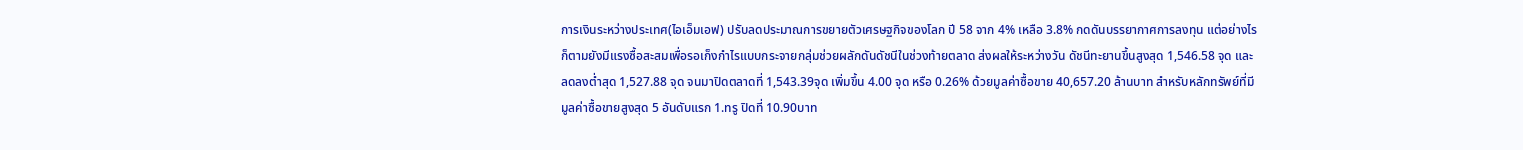การเงินระหว่างประเทศ(ไอเอ็มเอฟ) ปรับลดประมาณการขยายตัวเศรษฐกิจของโลก ปี 58 จาก 4% เหลือ 3.8% กดดันบรรยากาศการลงทุน แต่อย่างไรก็ตามยังมีแรงซื้อสะสมเพื่อรอเก็งกำไรแบบกระจายกลุ่มช่วยผลักดันดัชนีในช่วงท้ายตลาด ส่งผลให้ระหว่างวัน ดัชนีทะยานขึ้นสูงสุด 1,546.58 จุด และลดลงต่ำสุด 1,527.88 จุด จนมาปิดตลาดที่ 1,543.39จุด เพิ่มขึ้น 4.00 จุด หรือ 0.26% ด้วยมูลค่าซื้อขาย 40,657.20 ล้านบาท สำหรับหลักทรัพย์ที่มีมูลค่าซื้อขายสูงสุด 5 อันดับแรก 1.ทรู ปิดที่ 10.90บาท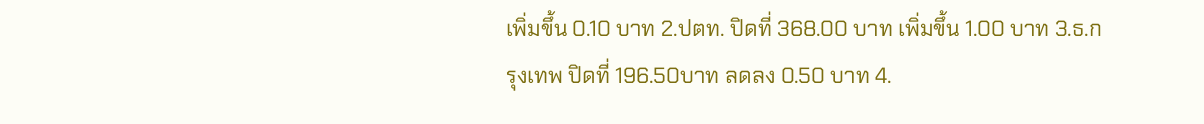เพิ่มขึ้น 0.10 บาท 2.ปตท. ปิดที่ 368.00 บาท เพิ่มขึ้น 1.00 บาท 3.ธ.กรุงเทพ ปิดที่ 196.50บาท ลดลง 0.50 บาท 4.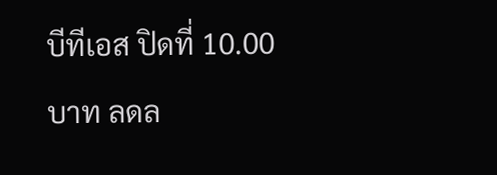บีทีเอส ปิดที่ 10.00 บาท ลดล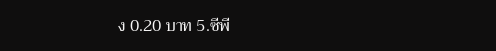ง 0.20 บาท 5.ซีพี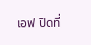เอฟ ปิดที่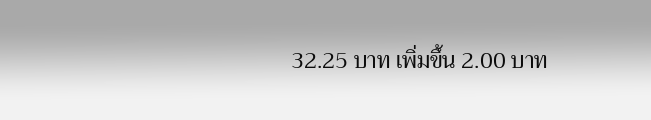32.25 บาท เพิ่มขึ้น 2.00 บาท